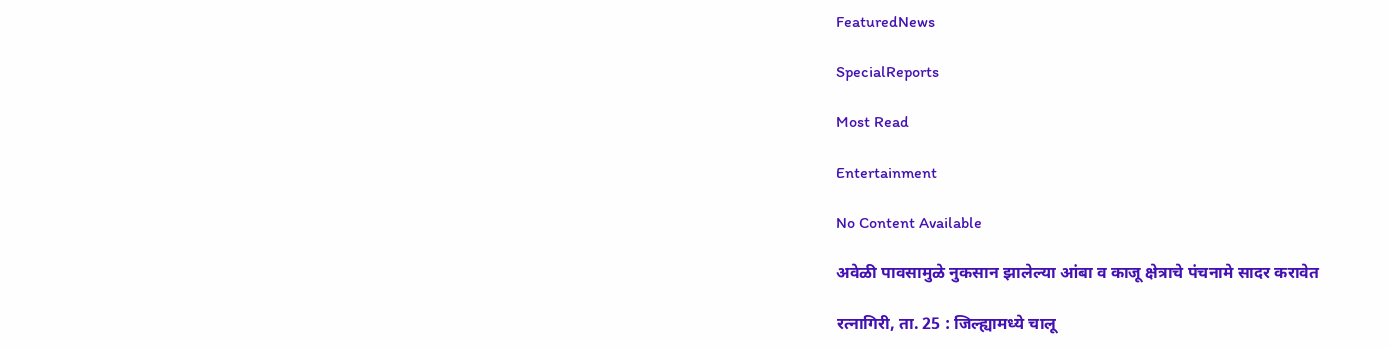FeaturedNews

SpecialReports

Most Read

Entertainment

No Content Available

अवेळी पावसामुळे नुकसान झालेल्या आंबा व काजू क्षेत्राचे पंचनामे सादर करावेत

रत्नागिरी, ता. 25 : जिल्ह्यामध्ये चालू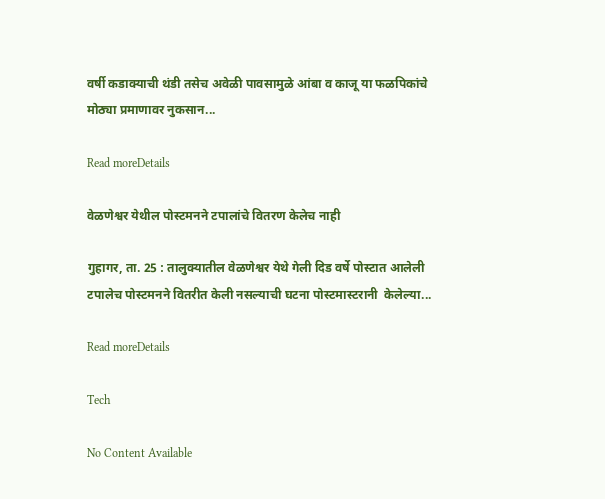वर्षी कडाक्याची थंडी तसेच अवेळी पावसामुळे आंबा व काजू या फळपिकांचे मोठ्या प्रमाणावर नुकसान...

Read moreDetails

वेळणेश्वर येथील पोस्टमनने टपालांचे वितरण केलेच नाही

गुहागर, ता. 25 : तालुक्यातील वेळणेश्वर येथे गेली दिड वर्षे पोस्टात आलेली टपालेच पोस्टमनने वितरीत केली नसल्याची घटना पोस्टमास्टरानी  केलेल्या...

Read moreDetails

Tech

No Content Available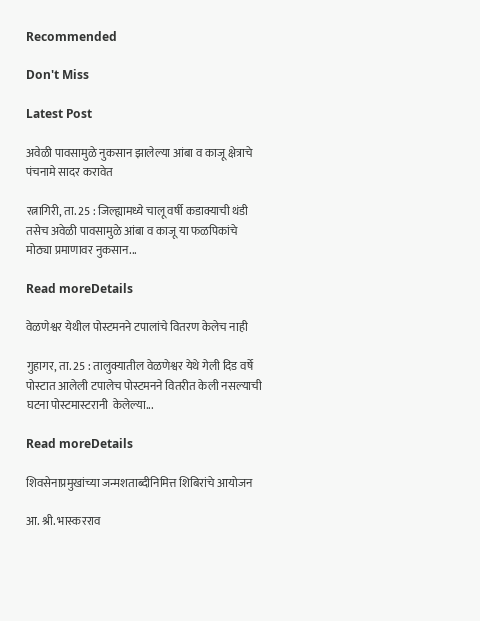Recommended

Don't Miss

Latest Post

अवेळी पावसामुळे नुकसान झालेल्या आंबा व काजू क्षेत्राचे पंचनामे सादर करावेत

रत्नागिरी, ता. 25 : जिल्ह्यामध्ये चालू वर्षी कडाक्याची थंडी तसेच अवेळी पावसामुळे आंबा व काजू या फळपिकांचे मोठ्या प्रमाणावर नुकसान...

Read moreDetails

वेळणेश्वर येथील पोस्टमनने टपालांचे वितरण केलेच नाही

गुहागर, ता. 25 : तालुक्यातील वेळणेश्वर येथे गेली दिड वर्षे पोस्टात आलेली टपालेच पोस्टमनने वितरीत केली नसल्याची घटना पोस्टमास्टरानी  केलेल्या...

Read moreDetails

शिवसेनाप्रमुखांच्या जन्मशताब्दीनिमित्त शिबिरांचे आयोजन

आ. श्री. भास्करराव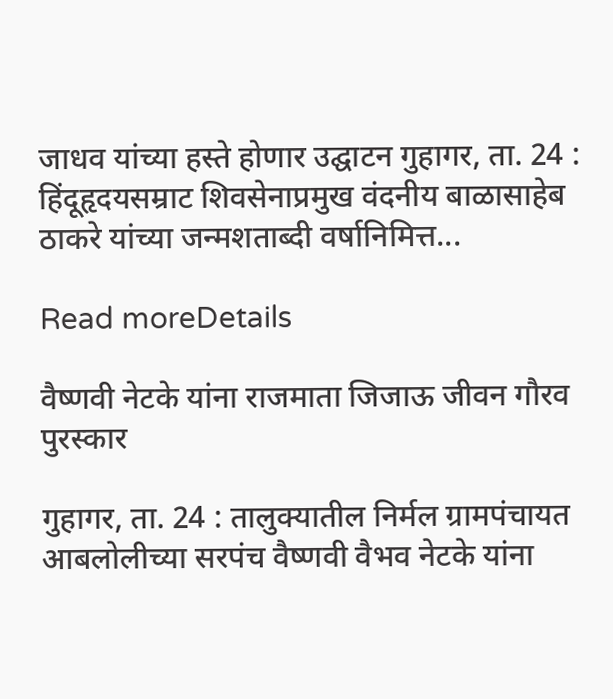जाधव यांच्या हस्ते होणार उद्घाटन गुहागर, ता. 24 : हिंदूहृदयसम्राट शिवसेनाप्रमुख वंदनीय बाळासाहेब ठाकरे यांच्या जन्मशताब्दी वर्षानिमित्त...

Read moreDetails

वैष्णवी नेटके यांना राजमाता जिजाऊ जीवन गौरव पुरस्कार

गुहागर, ता. 24 : तालुक्यातील निर्मल ग्रामपंचायत आबलोलीच्या सरपंच वैष्णवी वैभव नेटके यांना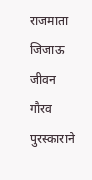राजमाता जिजाऊ जीवन गौरव पुरस्काराने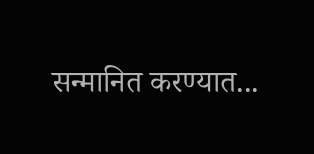सन्मानित करण्यात...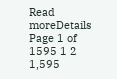Read moreDetails
Page 1 of 1595 1 2 1,595